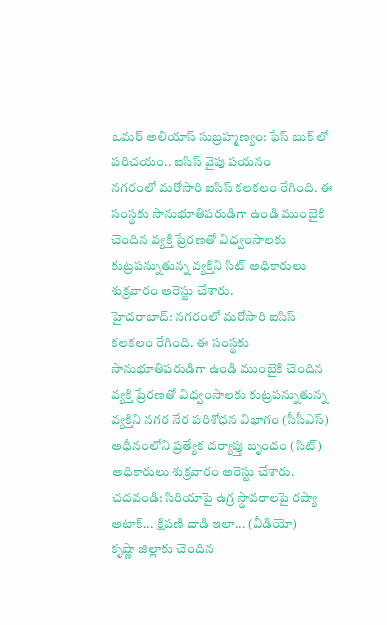ఒమర్ అలియాస్ సుబ్రహ్మణ్యం: ఫేస్ బుక్ లో పరిచయం.. ఐసిస్ వైపు పయనం
నగరంలో మరోసారి ఐసిస్ కలకలం రేగింది. ఈ సంస్థకు సానుభూతిపరుడిగా ఉండి ముంబైకి చెందిన వ్యక్తి ప్రేరణతో విధ్వంసాలకు కుట్రపన్నుతున్న వ్యక్తిని సిట్ అధికారులు శుక్రవారం అరెస్టు చేశారు.
హైదరాబాద్: నగరంలో మరోసారి ఐసిస్ కలకలం రేగింది. ఈ సంస్థకు సానుభూతిపరుడిగా ఉండి ముంబైకి చెందిన వ్యక్తి ప్రేరణతో విధ్వంసాలకు కుట్రపన్నుతున్న వ్యక్తిని నగర నేర పరిశోధన విభాగం (సీసీఎస్) అధీనంలోని ప్రత్యేక దర్యాప్తు బృందం (సిట్) అధికారులు శుక్రవారం అరెస్టు చేశారు.
చదవండి: సిరియాపై ఉగ్ర స్థావరాలపై రష్యా అటాక్... క్షిపణి దాడి ఇలా... (వీడియో)
కృష్ణా జిల్లాకు చెందిన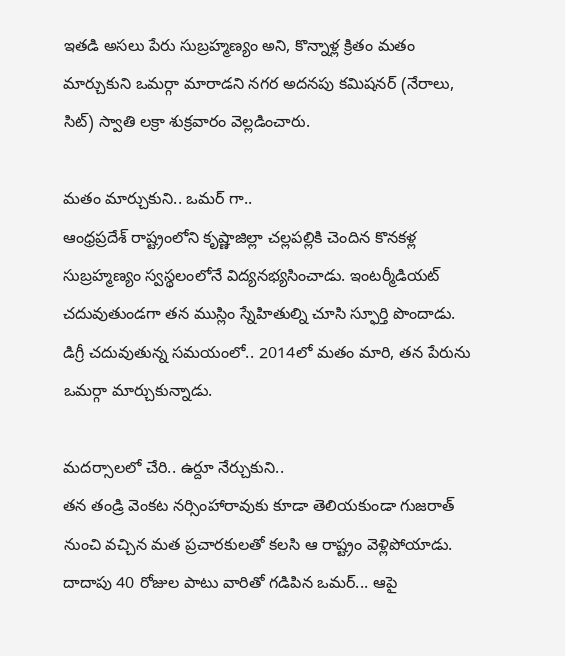ఇతడి అసలు పేరు సుబ్రహ్మణ్యం అని, కొన్నాళ్ల క్రితం మతం మార్చుకుని ఒమర్గా మారాడని నగర అదనపు కమిషనర్ (నేరాలు, సిట్) స్వాతి లక్రా శుక్రవారం వెల్లడించారు.

మతం మార్చుకుని.. ఒమర్ గా..
ఆంధ్రప్రదేశ్ రాష్ట్రంలోని కృష్ణాజిల్లా చల్లపల్లికి చెందిన కొనకళ్ల సుబ్రహ్మణ్యం స్వస్థలంలోనే విద్యనభ్యసించాడు. ఇంటర్మీడియట్ చదువుతుండగా తన ముస్లిం స్నేహితుల్ని చూసి స్ఫూర్తి పొందాడు. డిగ్రీ చదువుతున్న సమయంలో.. 2014లో మతం మారి, తన పేరును ఒమర్గా మార్చుకున్నాడు.

మదర్సాలలో చేరి.. ఉర్దూ నేర్చుకుని..
తన తండ్రి వెంకట నర్సింహారావుకు కూడా తెలియకుండా గుజరాత్ నుంచి వచ్చిన మత ప్రచారకులతో కలసి ఆ రాష్ట్రం వెళ్లిపోయాడు. దాదాపు 40 రోజుల పాటు వారితో గడిపిన ఒమర్... ఆపై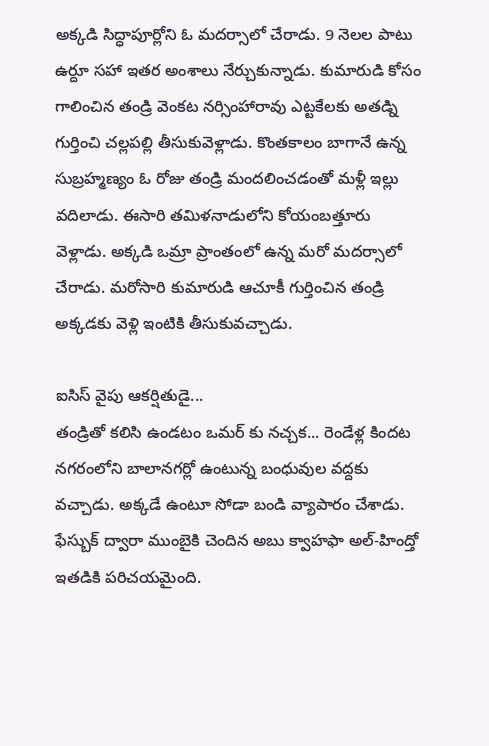అక్కడి సిద్ధాపూర్లోని ఓ మదర్సాలో చేరాడు. 9 నెలల పాటు ఉర్దూ సహా ఇతర అంశాలు నేర్చుకున్నాడు. కుమారుడి కోసం గాలించిన తండ్రి వెంకట నర్సింహారావు ఎట్టకేలకు అతడ్ని గుర్తించి చల్లపల్లి తీసుకువెళ్లాడు. కొంతకాలం బాగానే ఉన్న సుబ్రహ్మణ్యం ఓ రోజు తండ్రి మందలించడంతో మళ్లీ ఇల్లు వదిలాడు. ఈసారి తమిళనాడులోని కోయంబత్తూరు వెళ్లాడు. అక్కడి ఒమ్రా ప్రాంతంలో ఉన్న మరో మదర్సాలో చేరాడు. మరోసారి కుమారుడి ఆచూకీ గుర్తించిన తండ్రి అక్కడకు వెళ్లి ఇంటికి తీసుకువచ్చాడు.

ఐసిస్ వైపు ఆకర్షితుడై...
తండ్రితో కలిసి ఉండటం ఒమర్ కు నచ్చక... రెండేళ్ల కిందట నగరంలోని బాలానగర్లో ఉంటున్న బంధువుల వద్దకు వచ్చాడు. అక్కడే ఉంటూ సోడా బండి వ్యాపారం చేశాడు. ఫేస్బుక్ ద్వారా ముంబైకి చెందిన అబు క్వాహఫా అల్-హింద్తో ఇతడికి పరిచయమైంది.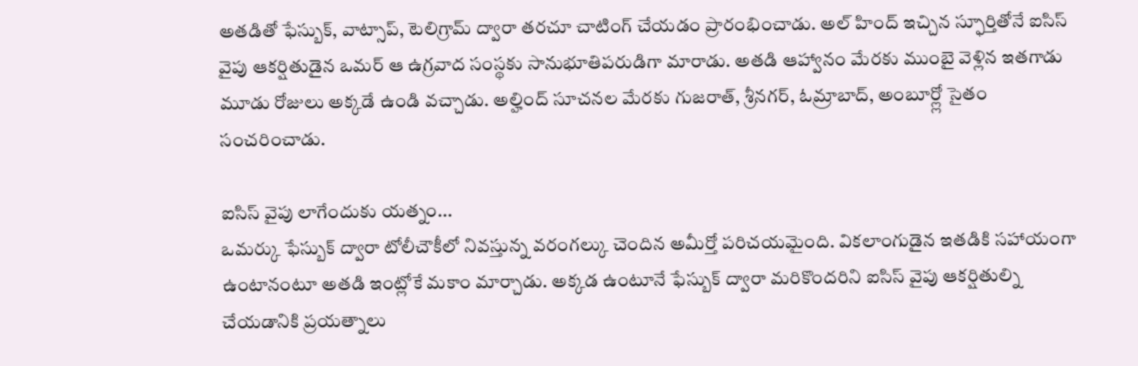అతడితో ఫేస్బుక్, వాట్సాప్, టెలిగ్రామ్ ద్వారా తరచూ చాటింగ్ చేయడం ప్రారంభించాడు. అల్ హింద్ ఇచ్చిన స్ఫూర్తితోనే ఐసిస్ వైపు ఆకర్షితుడైన ఒమర్ ఆ ఉగ్రవాద సంస్థకు సానుభూతిపరుడిగా మారాడు. అతడి ఆహ్వానం మేరకు ముంబై వెళ్లిన ఇతగాడు మూడు రోజులు అక్కడే ఉండి వచ్చాడు. అల్హింద్ సూచనల మేరకు గుజరాత్, శ్రీనగర్, ఓమ్రాబాద్, అంబూర్ల్లో సైతం సంచరించాడు.

ఐసిస్ వైపు లాగేందుకు యత్నం...
ఒమర్కు ఫేస్బుక్ ద్వారా టోలీచౌకీలో నివస్తున్న వరంగల్కు చెందిన అమీర్తో పరిచయమైంది. వికలాంగుడైన ఇతడికి సహాయంగా ఉంటానంటూ అతడి ఇంట్లోకే మకాం మార్చాడు. అక్కడ ఉంటూనే ఫేస్బుక్ ద్వారా మరికొందరిని ఐసిస్ వైపు ఆకర్షితుల్ని చేయడానికి ప్రయత్నాలు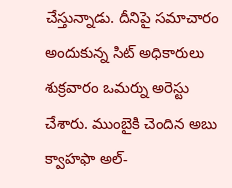చేస్తున్నాడు. దీనిపై సమాచారం అందుకున్న సిట్ అధికారులు శుక్రవారం ఒమర్ను అరెస్టు చేశారు. ముంబైకి చెందిన అబు క్వాహఫా అల్-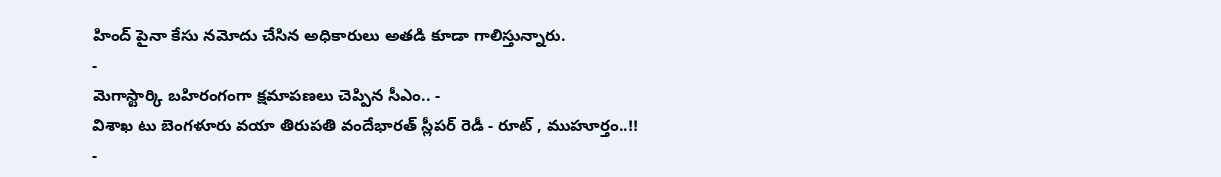హింద్ పైనా కేసు నమోదు చేసిన అధికారులు అతడి కూడా గాలిస్తున్నారు.
-
మెగాస్టార్కి బహిరంగంగా క్షమాపణలు చెప్పిన సీఎం.. -
విశాఖ టు బెంగళూరు వయా తిరుపతి వందేభారత్ స్లీపర్ రెడీ - రూట్ , ముహూర్తం..!! -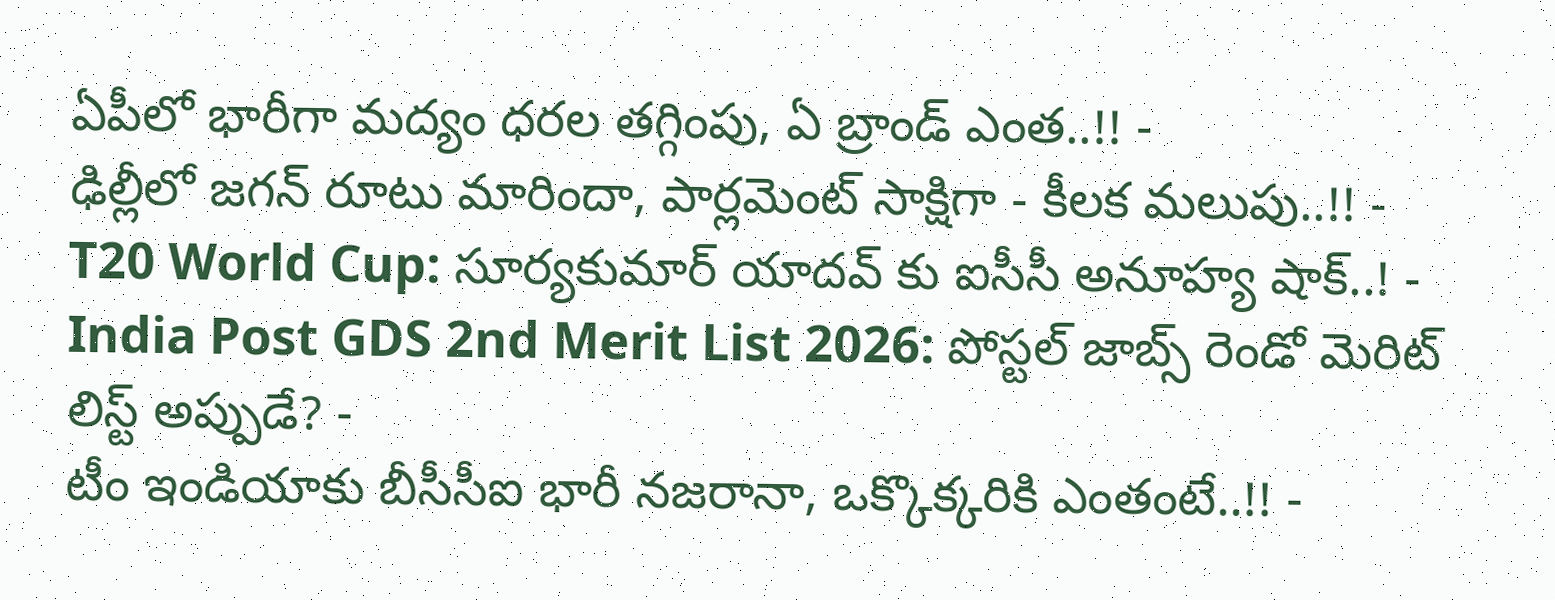ఏపీలో భారీగా మద్యం ధరల తగ్గింపు, ఏ బ్రాండ్ ఎంత..!! -
ఢిల్లీలో జగన్ రూటు మారిందా, పార్లమెంట్ సాక్షిగా - కీలక మలుపు..!! -
T20 World Cup: సూర్యకుమార్ యాదవ్ కు ఐసీసీ అనూహ్య షాక్..! -
India Post GDS 2nd Merit List 2026: పోస్టల్ జాబ్స్ రెండో మెరిట్ లిస్ట్ అప్పుడే? -
టీం ఇండియాకు బీసీసీఐ భారీ నజరానా, ఒక్కొక్కరికి ఎంతంటే..!! -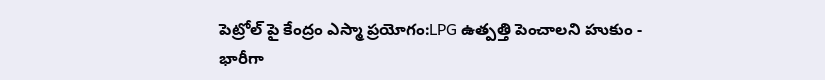పెట్రోల్ పై కేంద్రం ఎస్మా ప్రయోగం:LPG ఉత్పత్తి పెంచాలని హుకుం -
భారీగా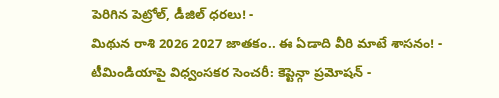పెరిగిన పెట్రోల్, డీజిల్ ధరలు! -
మిథున రాశి 2026 2027 జాతకం.. ఈ ఏడాది వీరి మాటే శాసనం! -
టీమిండియాపై విధ్వంసకర సెంచరీ: కెప్టెన్గా ప్రమోషన్ -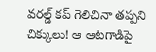వరల్డ్ కప్ గెలిచినా తప్పని చిక్కులు! ఆ ఆటగాడిపై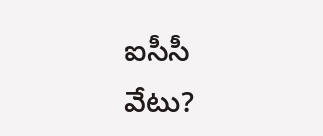ఐసీసీ వేటు?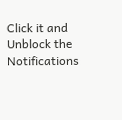Click it and Unblock the Notifications